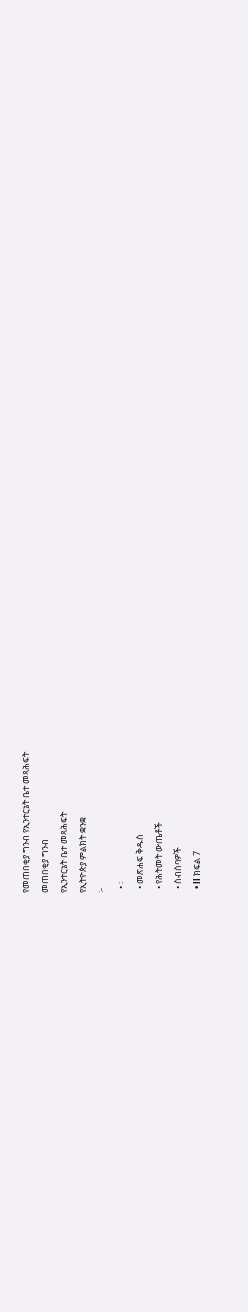የመጠበቂያ ግንብ የኢንተርኔት ቤተ መጻሕፍት
መጠበቂያ ግንብ
የኢንተርኔት ቤተ መጻሕፍት
የኢትዮጵያ ምልክት ቋንቋ
፦
  • ፡
  • መጽሐፍ ቅዱስ
  • የሕትመት ውጤቶች
  • ስብሰባዎች
  • ll ክፍል 7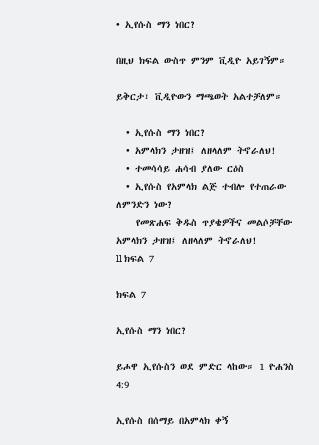• ኢየሱስ ማን ነበር?

በዚህ ክፍል ውስጥ ምንም ቪዲዮ አይገኝም።

ይቅርታ፣ ቪዲዮውን ማጫወት አልተቻለም።

  • ኢየሱስ ማን ነበር?
  • አምላክን ታዘዝ፤ ለዘላለም ትኖራለህ!
  • ተመሳሳይ ሐሳብ ያለው ርዕስ
  • ኢየሱስ የአምላክ ልጅ ተብሎ የተጠራው ለምንድን ነው?
    የመጽሐፍ ቅዱስ ጥያቄዎችና መልሶቻቸው
አምላክን ታዘዝ፤ ለዘላለም ትኖራለህ!
ll ክፍል 7

ክፍል 7

ኢየሱስ ማን ነበር?

ይሖዋ ኢየሱስን ወደ ምድር ላከው። 1 ዮሐንስ 4:9

ኢየሱስ በሰማይ በአምላክ ቀኝ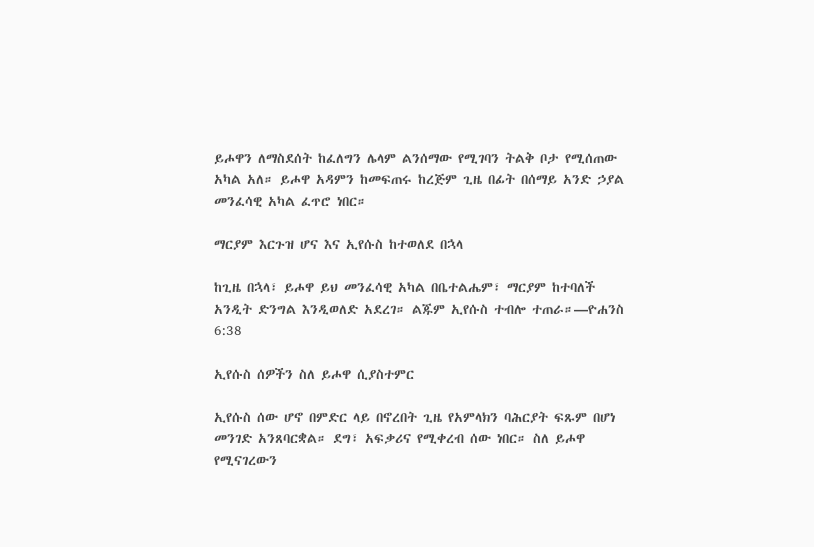ይሖዋን ለማስደሰት ከፈለግን ሌላም ልንሰማው የሚገባን ትልቅ ቦታ የሚሰጠው አካል አለ። ይሖዋ አዳምን ከመፍጠሩ ከረጅም ጊዜ በፊት በሰማይ አንድ ኃያል መንፈሳዊ አካል ፈጥሮ ነበር።

ማርያም እርጉዝ ሆና እና ኢየሱስ ከተወለደ በኋላ

ከጊዜ በኋላ፣ ይሖዋ ይህ መንፈሳዊ አካል በቤተልሔም፣ ማርያም ከተባለች አንዲት ድንግል እንዲወለድ አደረገ። ልጁም ኢየሱስ ተብሎ ተጠራ።—ዮሐንስ 6:38

ኢየሱስ ሰዎችን ስለ ይሖዋ ሲያስተምር

ኢየሱስ ሰው ሆኖ በምድር ላይ በኖረበት ጊዜ የአምላክን ባሕርያት ፍጹም በሆነ መንገድ አንጸባርቋል። ደግ፣ አፍቃሪና የሚቀረብ ሰው ነበር። ስለ ይሖዋ የሚናገረውን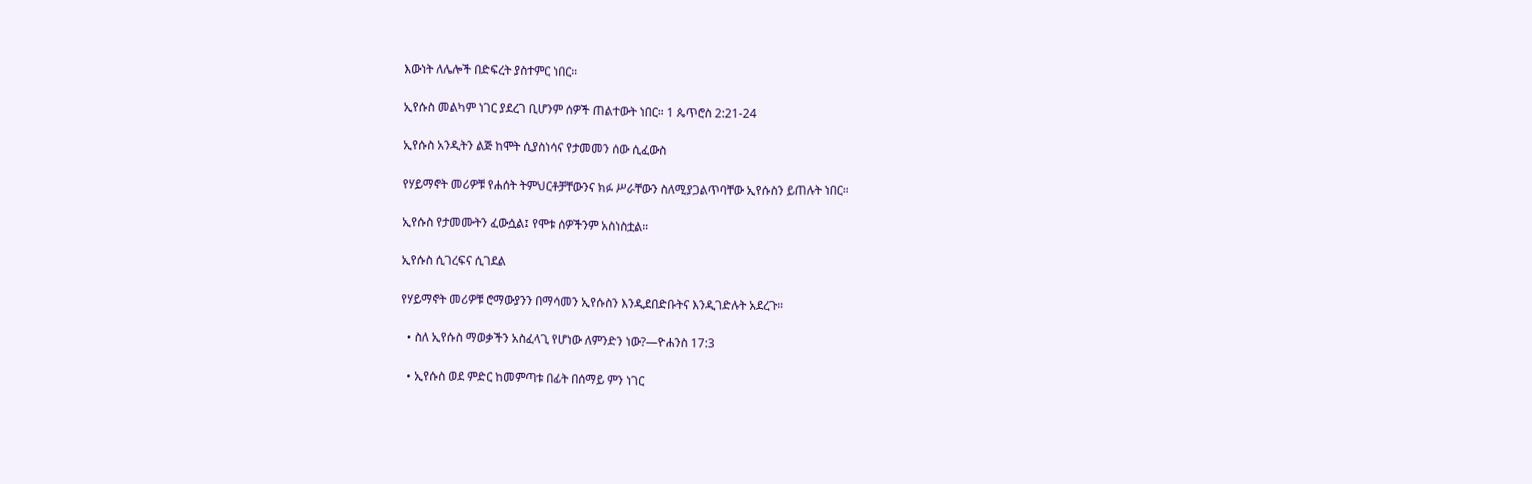እውነት ለሌሎች በድፍረት ያስተምር ነበር።

ኢየሱስ መልካም ነገር ያደረገ ቢሆንም ሰዎች ጠልተውት ነበር። 1 ጴጥሮስ 2:21-24

ኢየሱስ አንዲትን ልጅ ከሞት ሲያስነሳና የታመመን ሰው ሲፈውስ

የሃይማኖት መሪዎቹ የሐሰት ትምህርቶቻቸውንና ክፉ ሥራቸውን ስለሚያጋልጥባቸው ኢየሱስን ይጠሉት ነበር።

ኢየሱስ የታመሙትን ፈውሷል፤ የሞቱ ሰዎችንም አስነስቷል።

ኢየሱስ ሲገረፍና ሲገደል

የሃይማኖት መሪዎቹ ሮማውያንን በማሳመን ኢየሱስን እንዲደበድቡትና እንዲገድሉት አደረጉ።

  • ስለ ኢየሱስ ማወቃችን አስፈላጊ የሆነው ለምንድን ነው?—ዮሐንስ 17:3

  • ኢየሱስ ወደ ምድር ከመምጣቱ በፊት በሰማይ ምን ነገር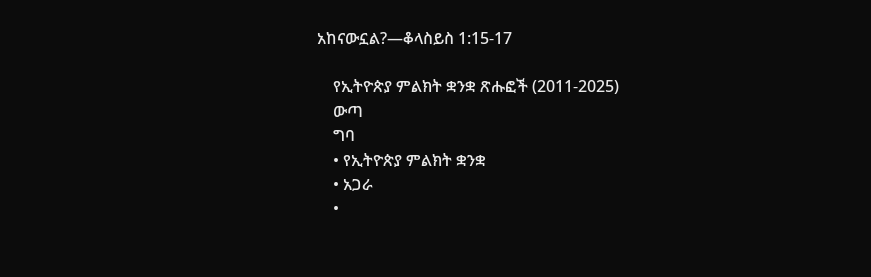አከናውኗል?—ቆላስይስ 1:15-17

    የኢትዮጵያ ምልክት ቋንቋ ጽሑፎች (2011-2025)
    ውጣ
    ግባ
    • የኢትዮጵያ ምልክት ቋንቋ
    • አጋራ
    •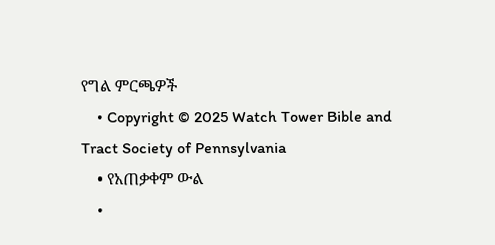የግል ምርጫዎች
    • Copyright © 2025 Watch Tower Bible and Tract Society of Pennsylvania
    • የአጠቃቀም ውል
    •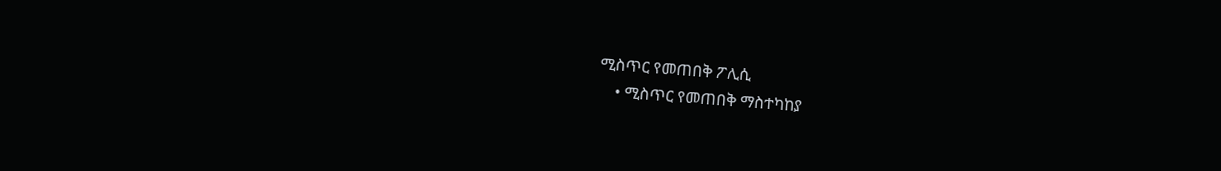ሚስጥር የመጠበቅ ፖሊሲ
    • ሚስጥር የመጠበቅ ማስተካከያ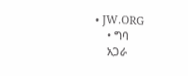• JW.ORG
    • ግባ
    አጋራ